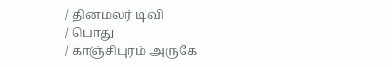/ தினமலர் டிவி
/ பொது
/ காஞ்சிபுரம் அருகே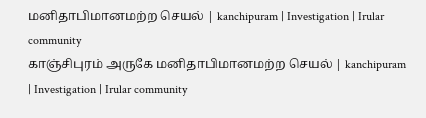மனிதாபிமானமற்ற செயல் | kanchipuram | Investigation | Irular community
காஞ்சிபுரம் அருகே மனிதாபிமானமற்ற செயல் | kanchipuram | Investigation | Irular community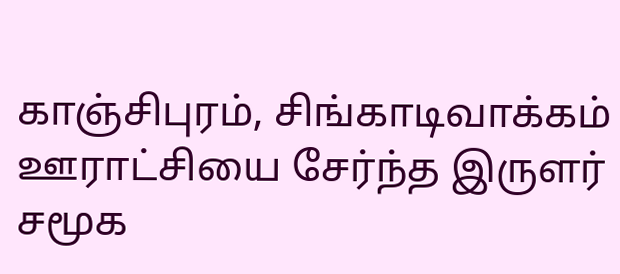காஞ்சிபுரம், சிங்காடிவாக்கம் ஊராட்சியை சேர்ந்த இருளர் சமூக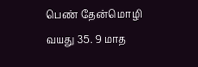பெண் தேன்மொழி வயது 35. 9 மாத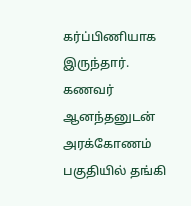கர்ப்பிணியாக இருந்தார். கணவர் ஆனந்தனுடன் அரக்கோணம் பகுதியில் தங்கி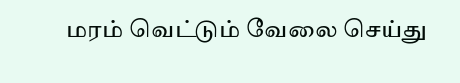மரம் வெட்டும் வேலை செய்து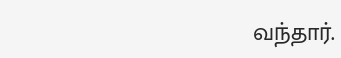வந்தார்.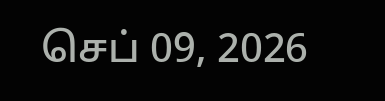செப் 09, 2026